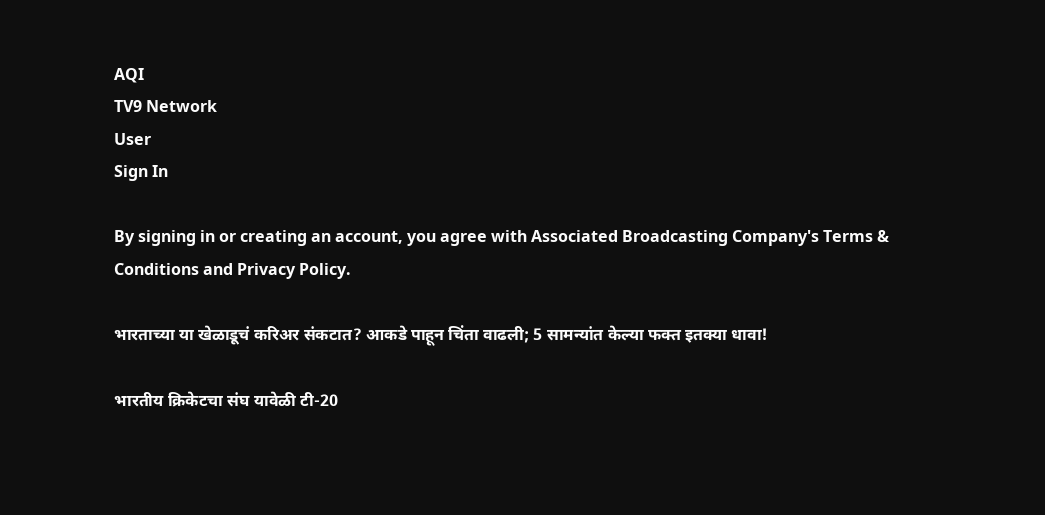AQI
TV9 Network
User
Sign In

By signing in or creating an account, you agree with Associated Broadcasting Company's Terms & Conditions and Privacy Policy.

भारताच्या या खेळाडूचं करिअर संकटात? आकडे पाहून चिंता वाढली; 5 सामन्यांत केल्या फक्त इतक्या धावा!

भारतीय क्रिकेटचा संघ यावेळी टी-20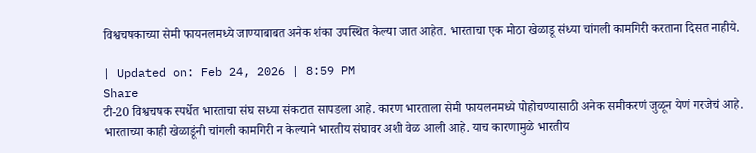विश्वचषकाच्या सेमी फायनलमध्ये जाण्याबाबत अनेक शंका उपस्थित केल्या जात आहेत. भारताचा एक मोठा खेळाडू संध्या चांगली कामगिरी करताना दिसत नाहीये.

| Updated on: Feb 24, 2026 | 8:59 PM
Share
टी-20 विश्वचषक स्पर्धेत भारताचा संघ सध्या संकटात सापडला आहे. कारण भारताला सेमी फायलनमध्ये पोहोचण्यासाठी अनेक समीकरणं जुळून येणं गरजेचं आहे. भारताच्या काही खेळाडूंनी चांगली कामगिरी न केल्याने भारतीय संघावर अशी वेळ आली आहे. याच कारणामुळे भारतीय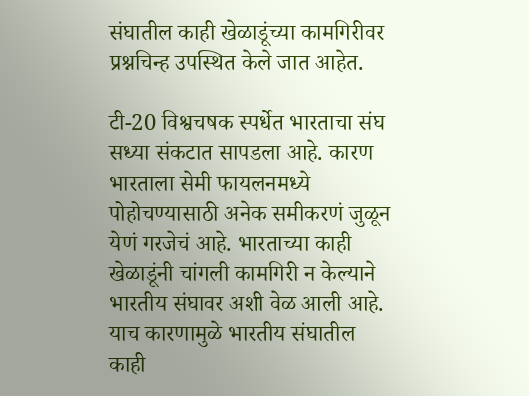संघातील काही खेळाडूंच्या कामगिरीवर प्रश्नचिन्ह उपस्थित केले जात आहेत.

टी-20 विश्वचषक स्पर्धेत भारताचा संघ सध्या संकटात सापडला आहे. कारण भारताला सेमी फायलनमध्ये पोहोचण्यासाठी अनेक समीकरणं जुळून येणं गरजेचं आहे. भारताच्या काही खेळाडूंनी चांगली कामगिरी न केल्याने भारतीय संघावर अशी वेळ आली आहे. याच कारणामुळे भारतीय संघातील काही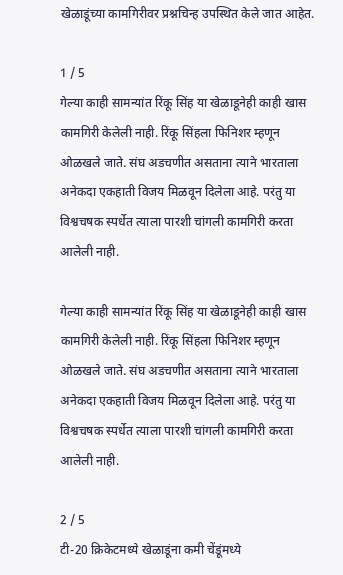खेळाडूंच्या कामगिरीवर प्रश्नचिन्ह उपस्थित केले जात आहेत.

1 / 5
गेल्या काही सामन्यांत रिंकू सिंह या खेळाडूनेही काही खास कामगिरी केलेली नाही. रिंकू सिंहला फिनिशर म्हणून ओळखले जाते. संघ अडचणीत असताना त्याने भारताला अनेकदा एकहाती विजय मिळवून दिलेला आहे. परंतु या विश्वचषक स्पर्धेत त्याला पारशी चांगली कामगिरी करता आलेली नाही.

गेल्या काही सामन्यांत रिंकू सिंह या खेळाडूनेही काही खास कामगिरी केलेली नाही. रिंकू सिंहला फिनिशर म्हणून ओळखले जाते. संघ अडचणीत असताना त्याने भारताला अनेकदा एकहाती विजय मिळवून दिलेला आहे. परंतु या विश्वचषक स्पर्धेत त्याला पारशी चांगली कामगिरी करता आलेली नाही.

2 / 5
टी-20 क्रिकेटमध्ये खेळाडूंना कमी चेंडूंमध्ये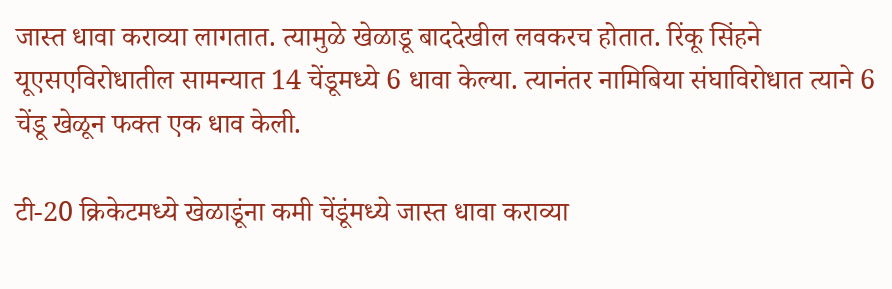जास्त धावा कराव्या लागतात. त्यामुळे खेळाडू बाददेखील लवकरच होतात. रिंकू सिंहने यूएसएविरोधातील सामन्यात 14 चेंडूमध्ये 6 धावा केल्या. त्यानंतर नामिबिया संघाविरोधात त्याने 6 चेंडू खेळून फक्त एक धाव केली.

टी-20 क्रिकेटमध्ये खेळाडूंना कमी चेंडूंमध्ये जास्त धावा कराव्या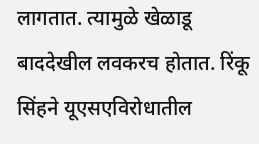लागतात. त्यामुळे खेळाडू बाददेखील लवकरच होतात. रिंकू सिंहने यूएसएविरोधातील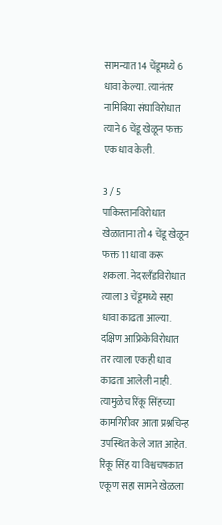सामन्यात 14 चेंडूमध्ये 6 धावा केल्या. त्यानंतर नामिबिया संघाविरोधात त्याने 6 चेंडू खेळून फक्त एक धाव केली.

3 / 5
पाकिस्तानविरोधात खेळाताना तो 4 चेंडू खेळून फक्त 11 धावा करू शकला. नेदरलँडविरोधात त्याला 3 चेंडूमध्ये सहा धावा काढता आल्या. दक्षिण आफ्रिकेविरोधात तर त्याला एकही धाव काढता आलेली नाही. त्यामुळेच रिंकू सिंहच्या कामगिरीवर आता प्रश्नचिन्ह उपस्थित केले जात आहेत. रिंकू सिंह या विश्वचषकात एकूण सहा सामने खेळला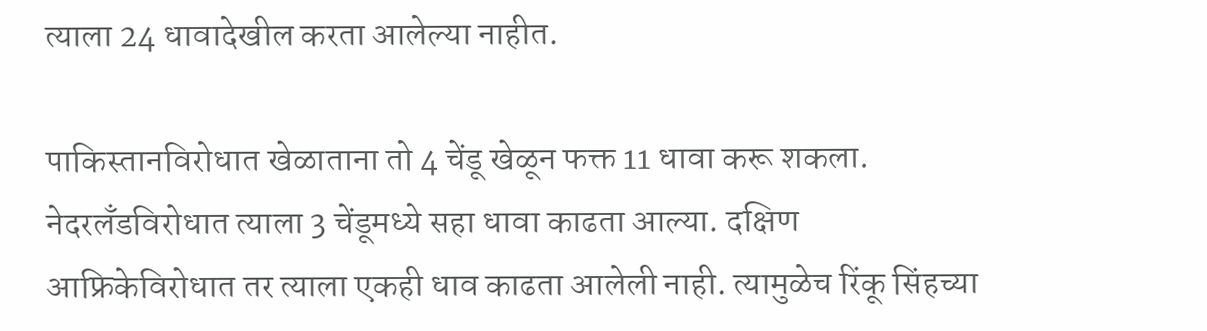त्याला 24 धावादेखील करता आलेल्या नाहीत.

पाकिस्तानविरोधात खेळाताना तो 4 चेंडू खेळून फक्त 11 धावा करू शकला. नेदरलँडविरोधात त्याला 3 चेंडूमध्ये सहा धावा काढता आल्या. दक्षिण आफ्रिकेविरोधात तर त्याला एकही धाव काढता आलेली नाही. त्यामुळेच रिंकू सिंहच्या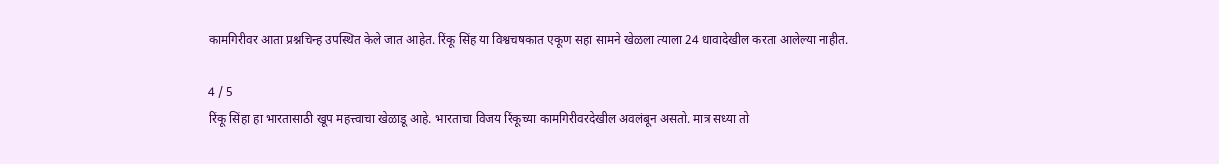कामगिरीवर आता प्रश्नचिन्ह उपस्थित केले जात आहेत. रिंकू सिंह या विश्वचषकात एकूण सहा सामने खेळला त्याला 24 धावादेखील करता आलेल्या नाहीत.

4 / 5
रिंकू सिंहा हा भारतासाठी खूप महत्त्वाचा खेळाडू आहे. भारताचा विजय रिंकूच्या कामगिरीवरदेखील अवलंबून असतो. मात्र सध्या तो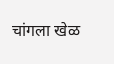चांगला खेळ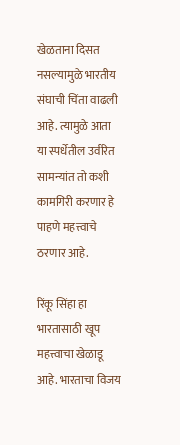खेळताना दिसत नसल्यामुळे भारतीय संघाची चिंता वाढली आहे. त्यामुळे आता या स्पर्धेतील उर्वरित सामन्यांत तो कशी कामगिरी करणार हे पाहणे महत्त्वाचे ठरणार आहे.

रिंकू सिंहा हा भारतासाठी खूप महत्त्वाचा खेळाडू आहे. भारताचा विजय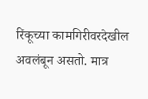रिंकूच्या कामगिरीवरदेखील अवलंबून असतो. मात्र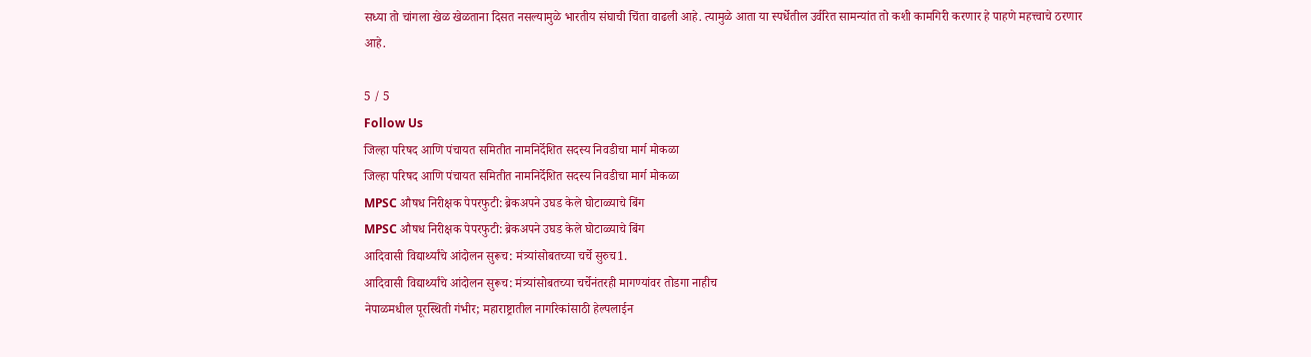सध्या तो चांगला खेळ खेळताना दिसत नसल्यामुळे भारतीय संघाची चिंता वाढली आहे. त्यामुळे आता या स्पर्धेतील उर्वरित सामन्यांत तो कशी कामगिरी करणार हे पाहणे महत्त्वाचे ठरणार आहे.

5 / 5
Follow Us
जिल्हा परिषद आणि पंचायत समितीत नामनिर्देशित सदस्य निवडीचा मार्ग मोकळा
जिल्हा परिषद आणि पंचायत समितीत नामनिर्देशित सदस्य निवडीचा मार्ग मोकळा
MPSC औषध निरीक्षक पेपरफुटी: ब्रेकअपने उघड केले घोटाळ्याचे बिंग
MPSC औषध निरीक्षक पेपरफुटी: ब्रेकअपने उघड केले घोटाळ्याचे बिंग
आदिवासी विद्यार्थ्यांचे आंदोलन सुरूच: मंत्र्यांसोबतच्या चर्चे सुरुच1.
आदिवासी विद्यार्थ्यांचे आंदोलन सुरूच: मंत्र्यांसोबतच्या चर्चेनंतरही मागण्यांवर तोडगा नाहीच
नेपाळमधील पूरस्थिती गंभीर; महाराष्ट्रातील नागरिकांसाठी हेल्पलाईन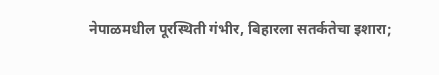नेपाळमधील पूरस्थिती गंभीर, बिहारला सतर्कतेचा इशारा;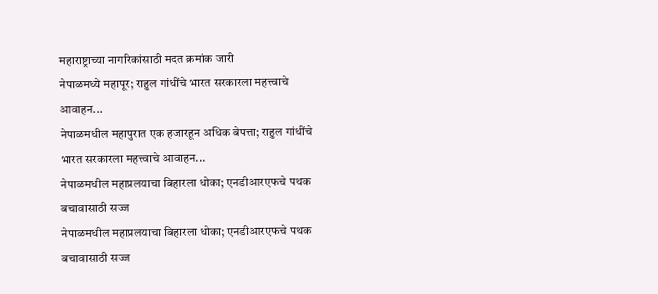महाराष्ट्राच्या नागरिकांसाठी मदत क्रमांक जारी
नेपाळमध्ये महापूर; राहुल गांधींचे भारत सरकारला महत्त्वाचे आवाहन...
नेपाळमधील महापुरात एक हजारहून अधिक बेपत्ता; राहुल गांधींचे भारत सरकारला महत्त्वाचे आवाहन...
नेपाळमधील महाप्रलयाचा बिहारला धोका; एनडीआरएफचे पथक बचावासाठी सज्ज
नेपाळमधील महाप्रलयाचा बिहारला धोका; एनडीआरएफचे पथक बचावासाठी सज्ज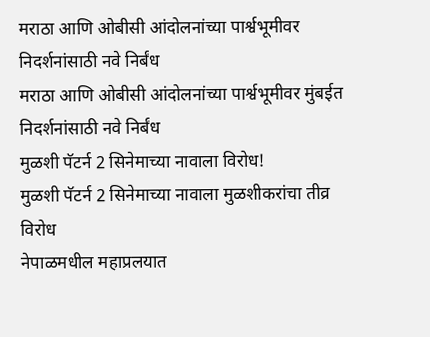मराठा आणि ओबीसी आंदोलनांच्या पार्श्वभूमीवर निदर्शनांसाठी नवे निर्बंध
मराठा आणि ओबीसी आंदोलनांच्या पार्श्वभूमीवर मुंबईत निदर्शनांसाठी नवे निर्बंध
मुळशी पॅटर्न 2 सिनेमाच्या नावाला विरोध!
मुळशी पॅटर्न 2 सिनेमाच्या नावाला मुळशीकरांचा तीव्र विरोध
नेपाळमधील महाप्रलयात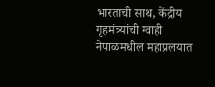भारताची साथ, केंद्रीय गृहमंत्र्यांची ग्वाही
नेपाळमधील महाप्रलयात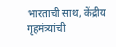भारताची साथ, केंद्रीय गृहमंत्र्यांची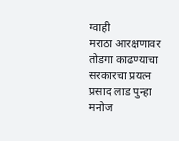ग्वाही
मराठा आरक्षणावर तोडगा काढण्याचा सरकारचा प्रयत्न
प्रसाद लाड पुन्हा मनोज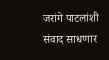जरांगे पाटलांशी संवाद साधणार